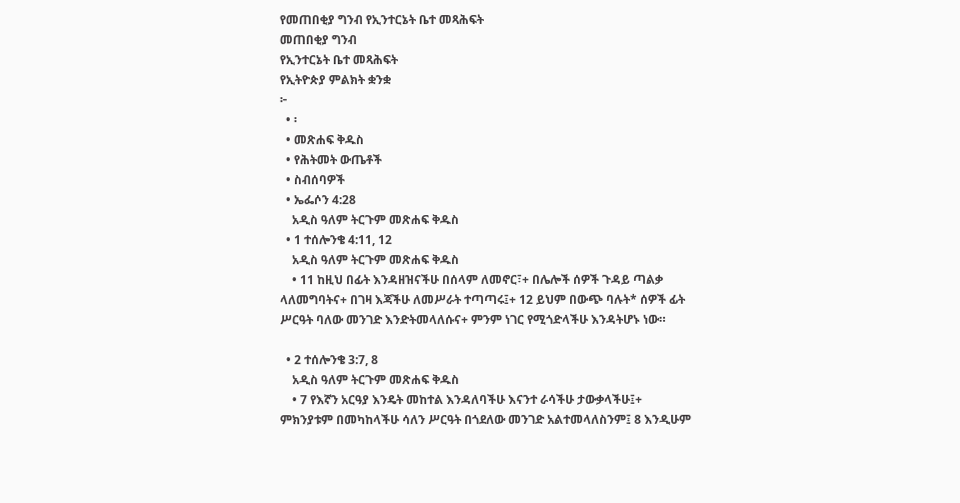የመጠበቂያ ግንብ የኢንተርኔት ቤተ መጻሕፍት
መጠበቂያ ግንብ
የኢንተርኔት ቤተ መጻሕፍት
የኢትዮጵያ ምልክት ቋንቋ
፦
  • ፡
  • መጽሐፍ ቅዱስ
  • የሕትመት ውጤቶች
  • ስብሰባዎች
  • ኤፌሶን 4:28
    አዲስ ዓለም ትርጉም መጽሐፍ ቅዱስ
  • 1 ተሰሎንቄ 4:11, 12
    አዲስ ዓለም ትርጉም መጽሐፍ ቅዱስ
    • 11 ከዚህ በፊት እንዳዘዝናችሁ በሰላም ለመኖር፣+ በሌሎች ሰዎች ጉዳይ ጣልቃ ላለመግባትና+ በገዛ እጃችሁ ለመሥራት ተጣጣሩ፤+ 12 ይህም በውጭ ባሉት* ሰዎች ፊት ሥርዓት ባለው መንገድ እንድትመላለሱና+ ምንም ነገር የሚጎድላችሁ እንዳትሆኑ ነው።

  • 2 ተሰሎንቄ 3:7, 8
    አዲስ ዓለም ትርጉም መጽሐፍ ቅዱስ
    • 7 የእኛን አርዓያ እንዴት መከተል እንዳለባችሁ እናንተ ራሳችሁ ታውቃላችሁ፤+ ምክንያቱም በመካከላችሁ ሳለን ሥርዓት በጎደለው መንገድ አልተመላለስንም፤ 8 እንዲሁም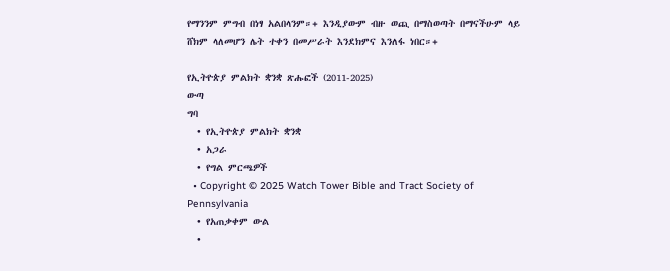የማንንም ምግብ በነፃ አልበላንም።+ እንዲያውም ብዙ ወጪ በማስወጣት በማናችሁም ላይ ሸክም ላለመሆን ሌት ተቀን በመሥራት እንደክምና እንለፋ ነበር።+

የኢትዮጵያ ምልክት ቋንቋ ጽሑፎች (2011-2025)
ውጣ
ግባ
  • የኢትዮጵያ ምልክት ቋንቋ
  • አጋራ
  • የግል ምርጫዎች
  • Copyright © 2025 Watch Tower Bible and Tract Society of Pennsylvania
  • የአጠቃቀም ውል
  •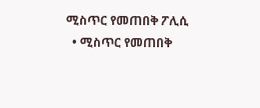ሚስጥር የመጠበቅ ፖሊሲ
  • ሚስጥር የመጠበቅ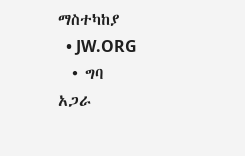ማስተካከያ
  • JW.ORG
  • ግባ
አጋራ